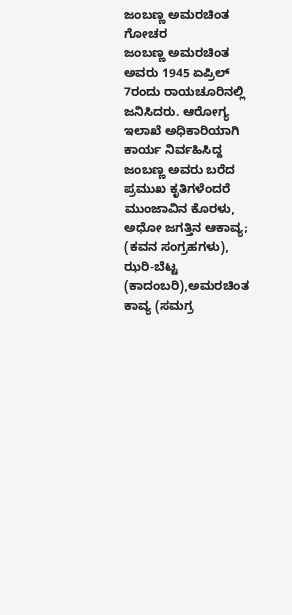ಜಂಬಣ್ಣ ಅಮರಚಿಂತ
ಗೋಚರ
ಜಂಬಣ್ಣ ಅಮರಚಿಂತ ಅವರು 1945 ಏಪ್ರಿಲ್ 7ರಂದು ರಾಯಚೂರಿನಲ್ಲಿ ಜನಿಸಿದರು. ಆರೋಗ್ಯ ಇಲಾಖೆ ಅಧಿಕಾರಿಯಾಗಿ ಕಾರ್ಯ ನಿರ್ವಹಿಸಿದ್ದ ಜಂಬಣ್ಣ ಅವರು ಬರೆದ ಪ್ರಮುಖ ಕೃತಿಗಳೆಂದರೆ ಮುಂಜಾವಿನ ಕೊರಳು, ಅಧೋ ಜಗತ್ತಿನ ಆಕಾವ್ಯ; (ಕವನ ಸಂಗ್ರಹಗಳು), ಝರಿ-ಬೆಟ್ಟ (ಕಾದಂಬರಿ),ಅಮರಚಿಂತ ಕಾವ್ಯ (ಸಮಗ್ರ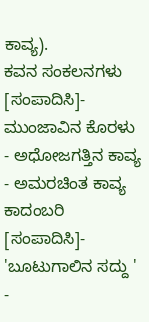ಕಾವ್ಯ).
ಕವನ ಸಂಕಲನಗಳು
[ಸಂಪಾದಿಸಿ]- ಮುಂಜಾವಿನ ಕೊರಳು
- ಅಧೋಜಗತ್ತಿನ ಕಾವ್ಯ
- ಅಮರಚಿಂತ ಕಾವ್ಯ
ಕಾದಂಬರಿ
[ಸಂಪಾದಿಸಿ]- 'ಬೂಟುಗಾಲಿನ ಸದ್ದು '
-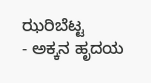ಝರಿಬೆಟ್ಟ
- ಅಕ್ಕನ ಹೃದಯ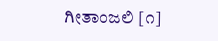ಗೀತಾಂಜಲಿ [೧]